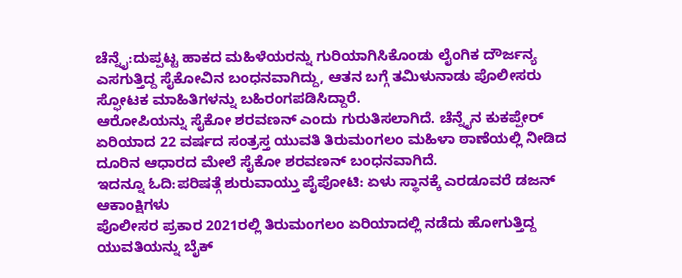ಚೆನ್ನೈ:ದುಪ್ಪಟ್ಟ ಹಾಕದ ಮಹಿಳೆಯರನ್ನು ಗುರಿಯಾಗಿಸಿಕೊಂಡು ಲೈಂಗಿಕ ದೌರ್ಜನ್ಯ ಎಸಗುತ್ತಿದ್ದ ಸೈಕೋವಿನ ಬಂಧನವಾಗಿದ್ದು, ಆತನ ಬಗ್ಗೆ ತಮಿಳುನಾಡು ಪೊಲೀಸರು ಸ್ಫೋಟಕ ಮಾಹಿತಿಗಳನ್ನು ಬಹಿರಂಗಪಡಿಸಿದ್ದಾರೆ.
ಆರೋಪಿಯನ್ನು ಸೈಕೋ ಶರವಣನ್ ಎಂದು ಗುರುತಿಸಲಾಗಿದೆ. ಚೆನ್ನೈನ ಕುಕಪ್ಪೇರ್ ಏರಿಯಾದ 22 ವರ್ಷದ ಸಂತ್ರಸ್ತ ಯುವತಿ ತಿರುಮಂಗಲಂ ಮಹಿಳಾ ಠಾಣೆಯಲ್ಲಿ ನೀಡಿದ ದೂರಿನ ಆಧಾರದ ಮೇಲೆ ಸೈಕೋ ಶರವಣನ್ ಬಂಧನವಾಗಿದೆ.
ಇದನ್ನೂ ಓದಿ:ಪರಿಷತ್ಗೆ ಶುರುವಾಯ್ತು ಪೈಪೋಟಿ: ಏಳು ಸ್ಥಾನಕ್ಕೆ ಎರಡೂವರೆ ಡಜನ್ ಆಕಾಂಕ್ಷಿಗಳು
ಪೊಲೀಸರ ಪ್ರಕಾರ 2021ರಲ್ಲಿ ತಿರುಮಂಗಲಂ ಏರಿಯಾದಲ್ಲಿ ನಡೆದು ಹೋಗುತ್ತಿದ್ದ ಯುವತಿಯನ್ನು ಬೈಕ್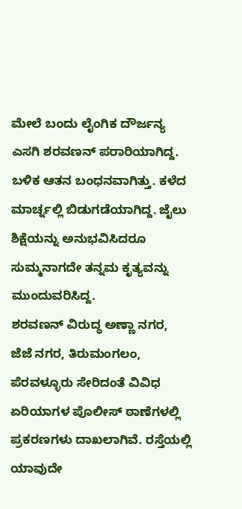ಮೇಲೆ ಬಂದು ಲೈಂಗಿಕ ದೌರ್ಜನ್ಯ ಎಸಗಿ ಶರವಣನ್ ಪರಾರಿಯಾಗಿದ್ದ. ಬಳಿಕ ಆತನ ಬಂಧನವಾಗಿತ್ತು. ಕಳೆದ ಮಾರ್ಚ್ನಲ್ಲಿ ಬಿಡುಗಡೆಯಾಗಿದ್ದ. ಜೈಲು ಶಿಕ್ಷೆಯನ್ನು ಅನುಭವಿಸಿದರೂ ಸುಮ್ಮನಾಗದೇ ತನ್ನಮ ಕೃತ್ಯವನ್ನು ಮುಂದುವರಿಸಿದ್ದ.
ಶರವಣನ್ ವಿರುದ್ಧ ಅಣ್ಣಾ ನಗರ, ಜೆಜೆ ನಗರ, ತಿರುಮಂಗಲಂ, ಪೆರವಳ್ಳೂರು ಸೇರಿದಂತೆ ವಿವಿಧ ಏರಿಯಾಗಳ ಪೊಲೀಸ್ ಠಾಣೆಗಳಲ್ಲಿ ಪ್ರಕರಣಗಳು ದಾಖಲಾಗಿವೆ. ರಸ್ತೆಯಲ್ಲಿ ಯಾವುದೇ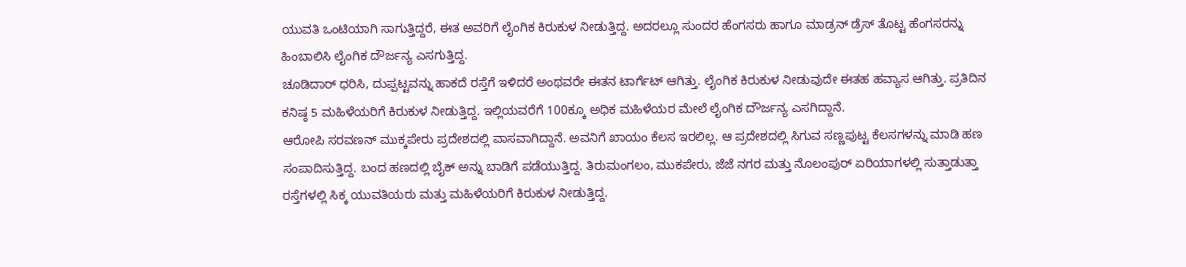ಯುವತಿ ಒಂಟಿಯಾಗಿ ಸಾಗುತ್ತಿದ್ದರೆ, ಈತ ಅವರಿಗೆ ಲೈಂಗಿಕ ಕಿರುಕುಳ ನೀಡುತ್ತಿದ್ದ. ಅದರಲ್ಲೂ ಸುಂದರ ಹೆಂಗಸರು ಹಾಗೂ ಮಾಡ್ರನ್ ಡ್ರೆಸ್ ತೊಟ್ಟ ಹೆಂಗಸರನ್ನು ಹಿಂಬಾಲಿಸಿ ಲೈಂಗಿಕ ದೌರ್ಜನ್ಯ ಎಸಗುತ್ತಿದ್ದ.
ಚೂಡಿದಾರ್ ಧರಿಸಿ, ದುಪ್ಪಟ್ಟವನ್ನು ಹಾಕದೆ ರಸ್ತೆಗೆ ಇಳಿದರೆ ಅಂಥವರೇ ಈತನ ಟಾರ್ಗೆಟ್ ಆಗಿತ್ತು. ಲೈಂಗಿಕ ಕಿರುಕುಳ ನೀಡುವುದೇ ಈತಹ ಹವ್ಯಾಸ ಆಗಿತ್ತು. ಪ್ರತಿದಿನ ಕನಿಷ್ಠ 5 ಮಹಿಳೆಯರಿಗೆ ಕಿರುಕುಳ ನೀಡುತ್ತಿದ್ದ. ಇಲ್ಲಿಯವರೆಗೆ 100ಕ್ಕೂ ಅಧಿಕ ಮಹಿಳೆಯರ ಮೇಲೆ ಲೈಂಗಿಕ ದೌರ್ಜನ್ಯ ಎಸಗಿದ್ದಾನೆ.
ಆರೋಪಿ ಸರವಣನ್ ಮುಕ್ಕಪೇರು ಪ್ರದೇಶದಲ್ಲಿ ವಾಸವಾಗಿದ್ದಾನೆ. ಅವನಿಗೆ ಖಾಯಂ ಕೆಲಸ ಇರಲಿಲ್ಲ. ಆ ಪ್ರದೇಶದಲ್ಲಿ ಸಿಗುವ ಸಣ್ಣಪುಟ್ಟ ಕೆಲಸಗಳನ್ನು ಮಾಡಿ ಹಣ ಸಂಪಾದಿಸುತ್ತಿದ್ದ. ಬಂದ ಹಣದಲ್ಲಿ ಬೈಕ್ ಅನ್ನು ಬಾಡಿಗೆ ಪಡೆಯುತ್ತಿದ್ದ. ತಿರುಮಂಗಲಂ, ಮುಕಪೇರು, ಜೆಜೆ ನಗರ ಮತ್ತು ನೊಲಂಪುರ್ ಏರಿಯಾಗಳಲ್ಲಿ ಸುತ್ತಾಡುತ್ತಾ ರಸ್ತೆಗಳಲ್ಲಿ ಸಿಕ್ಕ ಯುವತಿಯರು ಮತ್ತು ಮಹಿಳೆಯರಿಗೆ ಕಿರುಕುಳ ನೀಡುತ್ತಿದ್ದ.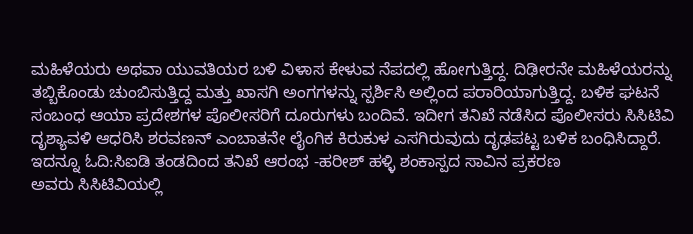ಮಹಿಳೆಯರು ಅಥವಾ ಯುವತಿಯರ ಬಳಿ ವಿಳಾಸ ಕೇಳುವ ನೆಪದಲ್ಲಿ ಹೋಗುತ್ತಿದ್ದ. ದಿಢೀರನೇ ಮಹಿಳೆಯರನ್ನು ತಬ್ಬಿಕೊಂಡು ಚುಂಬಿಸುತ್ತಿದ್ದ ಮತ್ತು ಖಾಸಗಿ ಅಂಗಗಳನ್ನು ಸ್ಪರ್ಶಿಸಿ ಅಲ್ಲಿಂದ ಪರಾರಿಯಾಗುತ್ತಿದ್ದ. ಬಳಿಕ ಘಟನೆ ಸಂಬಂಧ ಆಯಾ ಪ್ರದೇಶಗಳ ಪೊಲೀಸರಿಗೆ ದೂರುಗಳು ಬಂದಿವೆ. ಇದೀಗ ತನಿಖೆ ನಡೆಸಿದ ಪೊಲೀಸರು ಸಿಸಿಟಿವಿ ದೃಶ್ಯಾವಳಿ ಆಧರಿಸಿ ಶರವಣನ್ ಎಂಬಾತನೇ ಲೈಂಗಿಕ ಕಿರುಕುಳ ಎಸಗಿರುವುದು ದೃಢಪಟ್ಟ ಬಳಿಕ ಬಂಧಿಸಿದ್ದಾರೆ.
ಇದನ್ನೂ ಓದಿ:ಸಿಐಡಿ ತಂಡದಿಂದ ತನಿಖೆ ಆರಂಭ -ಹರೀಶ್ ಹಳ್ಳಿ ಶಂಕಾಸ್ಪದ ಸಾವಿನ ಪ್ರಕರಣ
ಅವರು ಸಿಸಿಟಿವಿಯಲ್ಲಿ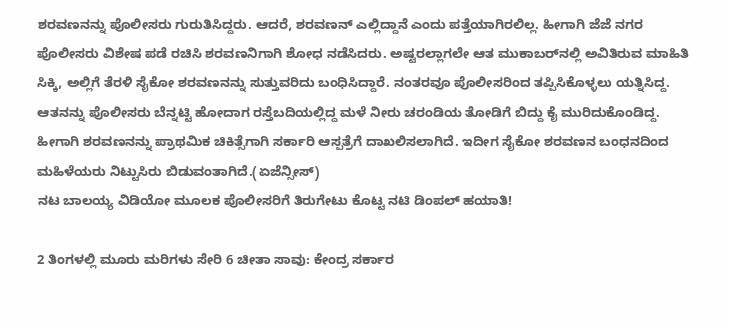ಶರವಣನನ್ನು ಪೊಲೀಸರು ಗುರುತಿಸಿದ್ದರು. ಆದರೆ, ಶರವಣನ್ ಎಲ್ಲಿದ್ದಾನೆ ಎಂದು ಪತ್ತೆಯಾಗಿರಲಿಲ್ಲ. ಹೀಗಾಗಿ ಜೆಜೆ ನಗರ ಪೊಲೀಸರು ವಿಶೇಷ ಪಡೆ ರಚಿಸಿ ಶರವಣನಿಗಾಗಿ ಶೋಧ ನಡೆಸಿದರು. ಅಷ್ಟರಲ್ಲಾಗಲೇ ಆತ ಮುಕಾಬರ್‌ನಲ್ಲಿ ಅವಿತಿರುವ ಮಾಹಿತಿ ಸಿಕ್ಕಿ, ಅಲ್ಲಿಗೆ ತೆರಳಿ ಸೈಕೋ ಶರವಣನನ್ನು ಸುತ್ತುವರಿದು ಬಂಧಿಸಿದ್ದಾರೆ. ನಂತರವೂ ಪೊಲೀಸರಿಂದ ತಪ್ಪಿಸಿಕೊಳ್ಳಲು ಯತ್ನಿಸಿದ್ದ. ಆತನನ್ನು ಪೊಲೀಸರು ಬೆನ್ನಟ್ಟಿ ಹೋದಾಗ ರಸ್ತೆಬದಿಯಲ್ಲಿದ್ದ ಮಳೆ ನೀರು ಚರಂಡಿಯ ತೋಡಿಗೆ ಬಿದ್ದು ಕೈ ಮುರಿದುಕೊಂಡಿದ್ದ. ಹೀಗಾಗಿ ಶರವಣನನ್ನು ಪ್ರಾಥಮಿಕ ಚಿಕಿತ್ಸೆಗಾಗಿ ಸರ್ಕಾರಿ ಆಸ್ಪತ್ರೆಗೆ ದಾಖಲಿಸಲಾಗಿದೆ. ಇದೀಗ ಸೈಕೋ ಶರವಣನ ಬಂಧನದಿಂದ ಮಹಿಳೆಯರು ನಿಟ್ಟುಸಿರು ಬಿಡುವಂತಾಗಿದೆ.(ಏಜೆನ್ಸೀಸ್)
ನಟ ಬಾಲಯ್ಯ ವಿಡಿಯೋ ಮೂಲಕ ಪೊಲೀಸರಿಗೆ ತಿರುಗೇಟು ಕೊಟ್ಟ ನಟಿ ಡಿಂಪಲ್ ಹಯಾತಿ!

2 ತಿಂಗಳಲ್ಲಿ ಮೂರು ಮರಿಗಳು ಸೇರಿ 6 ಚೀತಾ ಸಾವು: ಕೇಂದ್ರ ಸರ್ಕಾರ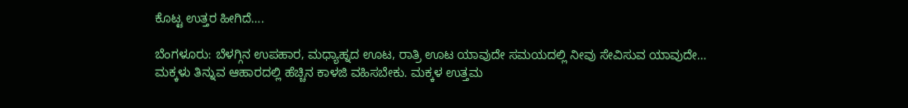ಕೊಟ್ಟ ಉತ್ತರ ಹೀಗಿದೆ….

ಬೆಂಗಳೂರು: ಬೆಳಗ್ಗಿನ ಉಪಹಾರ, ಮಧ್ಯಾಹ್ನದ ಊಟ, ರಾತ್ರಿ ಊಟ ಯಾವುದೇ ಸಮಯದಲ್ಲಿ ನೀವು ಸೇವಿಸುವ ಯಾವುದೇ…
ಮಕ್ಕಳು ತಿನ್ನುವ ಆಹಾರದಲ್ಲಿ ಹೆಚ್ಚಿನ ಕಾಳಜಿ ವಹಿಸಬೇಕು. ಮಕ್ಕಳ ಉತ್ತಮ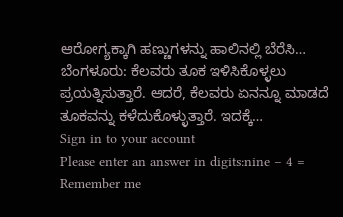ಆರೋಗ್ಯಕ್ಕಾಗಿ ಹಣ್ಣುಗಳನ್ನು ಹಾಲಿನಲ್ಲಿ ಬೆರೆಸಿ…
ಬೆಂಗಳೂರು: ಕೆಲವರು ತೂಕ ಇಳಿಸಿಕೊಳ್ಳಲು ಪ್ರಯತ್ನಿಸುತ್ತಾರೆ. ಆದರೆ, ಕೆಲವರು ಏನನ್ನೂ ಮಾಡದೆ ತೂಕವನ್ನು ಕಳೆದುಕೊಳ್ಳುತ್ತಾರೆ. ಇದಕ್ಕೆ…
Sign in to your account
Please enter an answer in digits:nine − 4 =
Remember me